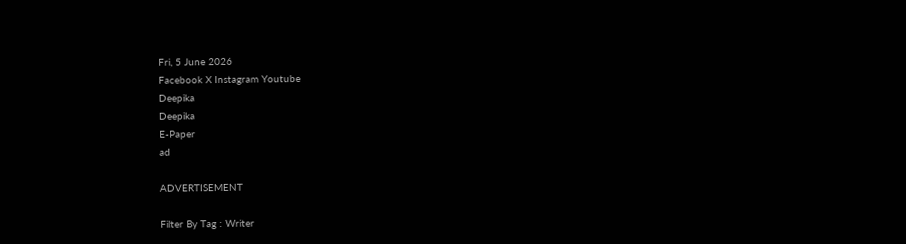Fri, 5 June 2026
Facebook X Instagram Youtube
Deepika
Deepika
E-Paper
ad

ADVERTISEMENT

Filter By Tag : Writer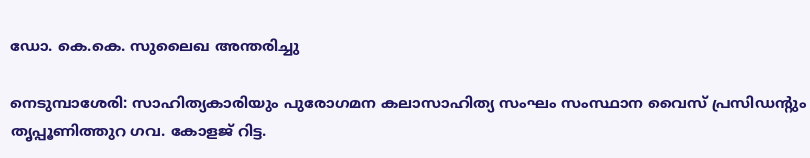ഡോ. കെ.കെ. സുലൈഖ അന്തരിച്ചു

നെടുമ്പാശേരി: സാഹിത്യകാരിയും പുരോഗമന കലാസാഹിത്യ സംഘം സംസ്ഥാന വൈസ് പ്രസിഡന്‍റും തൃപ്പൂണിത്തുറ ഗവ. കോളജ് റിട്ട.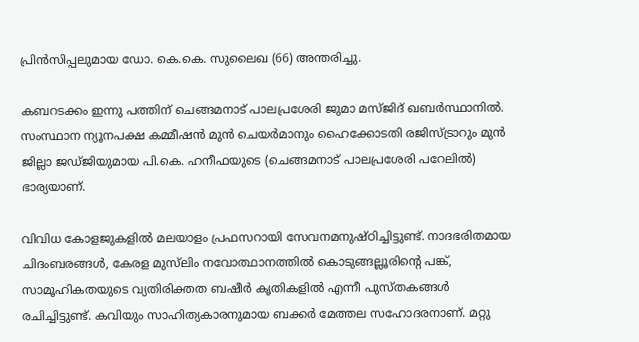പ്രിന്‍സിപ്പലുമായ ഡോ. കെ.കെ. സുലൈഖ (66) അന്തരിച്ചു.

കബറടക്കം ഇന്നു പത്തിന് ചെങ്ങമനാട് പാലപ്രശേരി ജുമാ മസ്ജിദ് ഖബര്‍സ്ഥാനില്‍. സംസ്ഥാന ന്യൂനപക്ഷ കമ്മീഷന്‍ മുന്‍ ചെയര്‍മാനും ഹൈക്കോടതി രജിസ്ട്രാറും മുന്‍ ജില്ലാ ജഡ്ജിയുമായ പി.കെ. ഹനീഫയുടെ (ചെങ്ങമനാട് പാലപ്രശേരി പറേലില്‍) ഭാര്യയാണ്.

വിവിധ കോളജുകളില്‍ മലയാളം പ്രഫസറായി സേവനമനുഷ്ഠിച്ചിട്ടുണ്ട്. നാദഭരിതമായ ചിദംബരങ്ങള്‍, കേരള മുസ്‌ലിം നവോത്ഥാനത്തില്‍ കൊടുങ്ങല്ലൂരിന്‍റെ പങ്ക്, സാമൂഹികതയുടെ വ്യതിരിക്തത ബഷീര്‍ കൃതികളില്‍ എന്നീ പുസ്തകങ്ങള്‍ രചിച്ചിട്ടുണ്ട്. കവിയും സാഹിത്യകാരനുമായ ബക്കര്‍ മേത്തല സഹോദരനാണ്. മറ്റു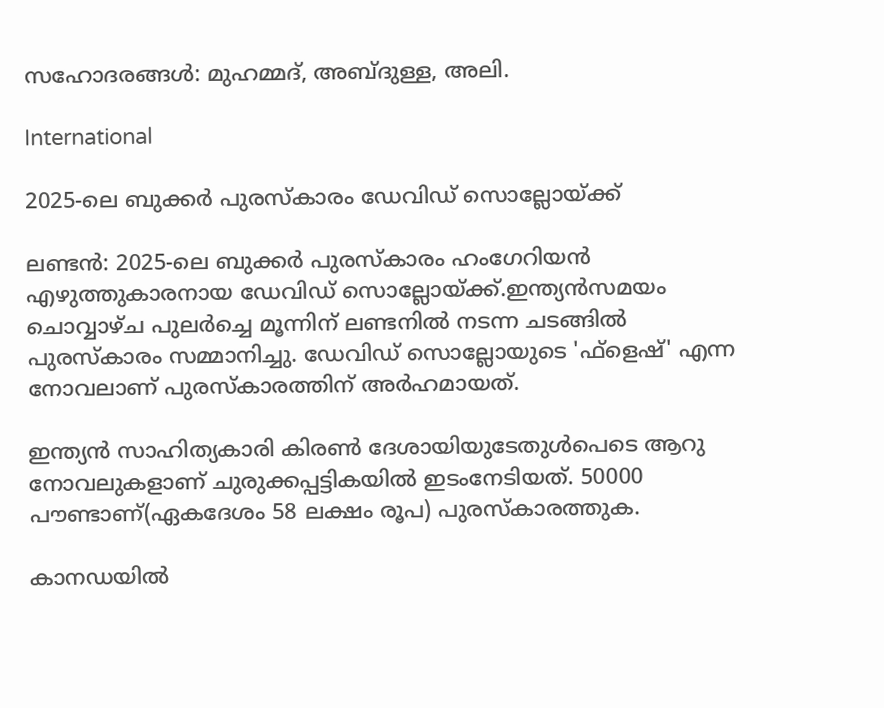സഹോദരങ്ങള്‍: മുഹമ്മദ്, അബ്ദുള്ള, അലി.

International

2025-ലെ ബുക്കര്‍ പുരസ്‌കാരം ഡേവിഡ് സൊല്ലോയ്ക്ക്

ലണ്ടന്‍: 2025-ലെ ബുക്കര്‍ പുരസ്‌കാരം ഹംഗേറിയന്‍ എഴുത്തുകാരനായ ഡേവിഡ് സൊല്ലോയ്ക്ക്.ഇന്ത്യന്‍സമയം ചൊവ്വാഴ്ച പുലര്‍ച്ചെ മൂന്നിന് ലണ്ടനില്‍ നടന്ന ചടങ്ങില്‍ പുരസ്‌കാരം സമ്മാനിച്ചു. ഡേവിഡ് സൊല്ലോയുടെ 'ഫ്‌ളെഷ്' എന്ന നോവലാണ് പുരസ്‌കാരത്തിന് അര്‍ഹമായത്.

ഇന്ത്യന്‍ സാഹിത്യകാരി കിരണ്‍ ദേശായിയുടേതുള്‍പെടെ ആറു നോവലുകളാണ് ചുരുക്കപ്പട്ടികയില്‍ ഇടംനേടിയത്. 50000 പൗണ്ടാണ്(ഏകദേശം 58 ലക്ഷം രൂപ) പുരസ്‌കാരത്തുക.

കാനഡയില്‍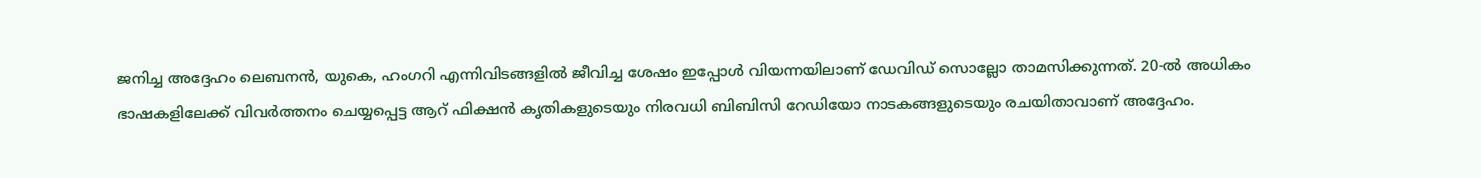ജനിച്ച അദ്ദേഹം ലെബനന്‍, യുകെ, ഹംഗറി എന്നിവിടങ്ങളില്‍ ജീവിച്ച ശേഷം ഇപ്പോള്‍ വിയന്നയിലാണ് ഡേവിഡ് സൊല്ലോ താമസിക്കുന്നത്. 20-ല്‍ അധികം ഭാഷകളിലേക്ക് വിവര്‍ത്തനം ചെയ്യപ്പെട്ട ആറ് ഫിക്ഷന്‍ കൃതികളുടെയും നിരവധി ബിബിസി റേഡിയോ നാടകങ്ങളുടെയും രചയിതാവാണ് അദ്ദേഹം.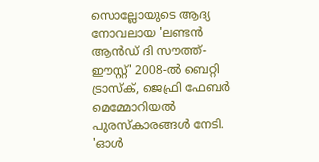സൊല്ലോയുടെ ആദ്യ നോവലായ 'ലണ്ടന്‍ ആന്‍ഡ് ദി സൗത്ത്-ഈസ്റ്റ്' 2008-ല്‍ ബെറ്റി ട്രാസ്‌ക്, ജെഫ്രി ഫേബര്‍ മെമ്മോറിയല്‍ പുരസ്‌കാരങ്ങള്‍ നേടി. 'ഓള്‍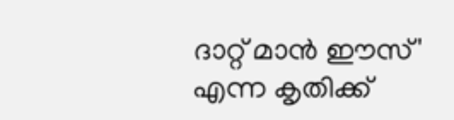ദാറ്റ് മാന്‍ ഈസ്' എന്ന കൃതിക്ക്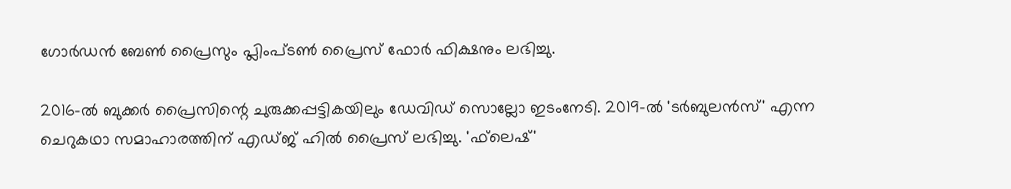ഗോര്‍ഡന്‍ ബേണ്‍ പ്രൈസും പ്ലിംപ്ടണ്‍ പ്രൈസ് ഫോര്‍ ഫിക്ഷനും ലഭിച്ചു.

2016-ല്‍ ബുക്കര്‍ പ്രൈസിന്റെ ചുരുക്കപ്പട്ടികയിലും ഡേവിഡ് സൊല്ലോ ഇടംനേടി. 2019-ല്‍ 'ടര്‍ബുലന്‍സ്' എന്ന ചെറുകഥാ സമാഹാരത്തിന് എഡ്ജ് ഹില്‍ പ്രൈസ് ലഭിച്ചു. 'ഫ്‌ലെഷ്'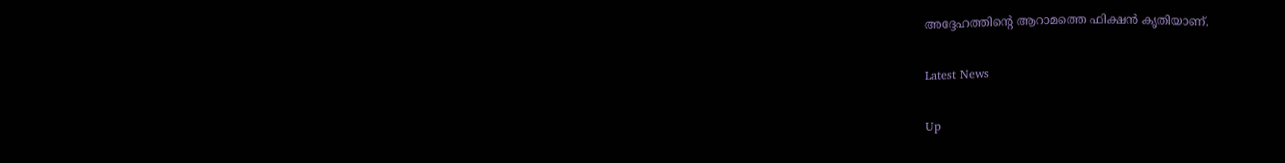അദ്ദേഹത്തിന്റെ ആറാമത്തെ ഫിക്ഷന്‍ കൃതിയാണ്.

Latest News

Up